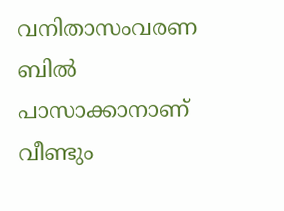വനിതാസംവരണ ബിൽ പാസാക്കാനാണ് വീണ്ടും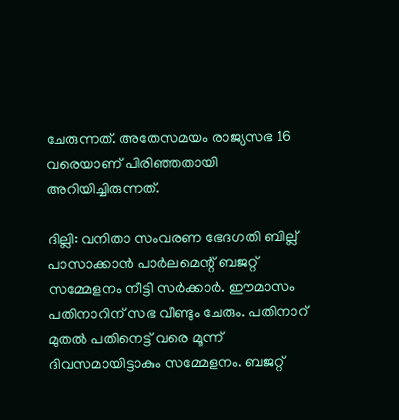ചേരുന്നത്. അതേസമയം രാജ്യസഭ 16 വരെയാണ് പിരിഞ്ഞതായി അറിയിച്ചിരുന്നത്.

ദില്ലി: വനിതാ സംവരണ ഭേദഗതി ബില്ല് പാസാക്കാൻ പാർലമെന്റ് ബജറ്റ് സമ്മേളനം നീട്ടി സർക്കാർ. ഈമാസം പതിനാറിന് സഭ വീണ്ടും ചേരും. പതിനാറ് മുതൽ പതിനെട്ട് വരെ മൂന്ന് ദിവസമായിട്ടാകും സമ്മേളനം. ബജറ്റ്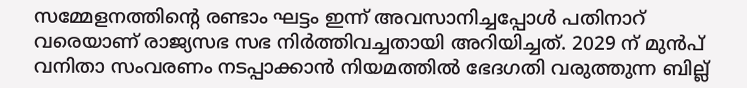സമ്മേളനത്തിന്റെ രണ്ടാം ഘട്ടം ഇന്ന് അവസാനിച്ചപ്പോൾ പതിനാറ് വരെയാണ് രാജ്യസഭ സഭ നിർത്തിവച്ചതായി അറിയിച്ചത്. 2029 ന് മുൻപ് വനിതാ സംവരണം നടപ്പാക്കാൻ നിയമത്തിൽ ഭേദഗതി വരുത്തുന്ന ബില്ല്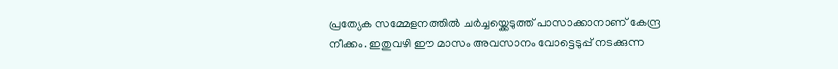പ്രത്യേക സമ്മേളനത്തിൽ ചർച്ചയ്ക്കെടുത്ത് പാസാക്കാനാണ് കേന്ദ്ര നീക്കം. ഇതുവഴി ഈ മാസം അവസാനം വോട്ടെടുപ്പ് നടക്കുന്ന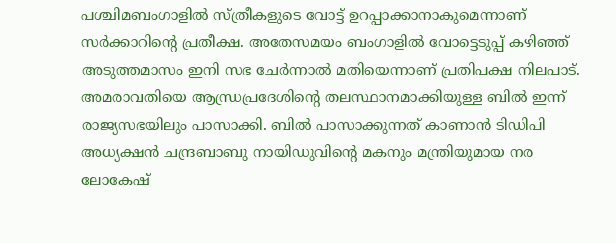പശ്ചിമബംഗാളിൽ സ്ത്രീകളുടെ വോട്ട് ഉറപ്പാക്കാനാകുമെന്നാണ് സർക്കാറിന്റെ പ്രതീക്ഷ. അതേസമയം ബംഗാളിൽ വോട്ടെടുപ്പ് കഴിഞ്ഞ് അടുത്തമാസം ഇനി സഭ ചേർന്നാൽ മതിയെന്നാണ് പ്രതിപക്ഷ നിലപാട്. അമരാവതിയെ ആന്ധ്രപ്രദേശിൻ്റെ തലസ്ഥാനമാക്കിയുള്ള ബിൽ ഇന്ന് രാജ്യസഭയിലും പാസാക്കി. ബിൽ പാസാക്കുന്നത് കാണാൻ ടിഡിപി അധ്യക്ഷൻ ചന്ദ്രബാബു നായിഡുവിൻ്റെ മകനും മന്ത്രിയുമായ നര ലോകേഷ്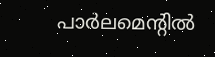പാർലമെൻ്റിൽ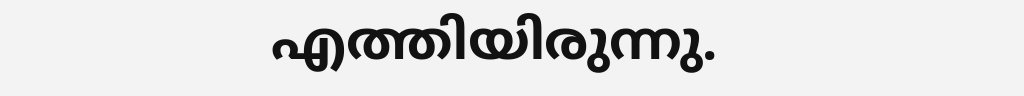എത്തിയിരുന്നു.